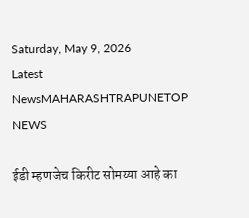Saturday, May 9, 2026
Latest NewsMAHARASHTRAPUNETOP NEWS

ईडी म्हणजेच किरीट सोमय्या आहे का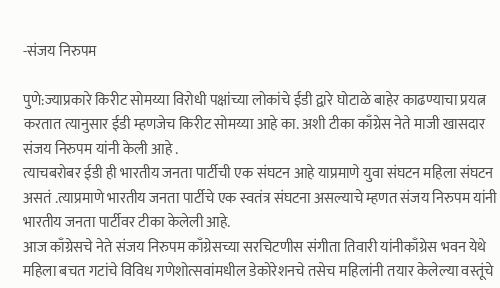-संजय निरुपम

पुणे:ज्याप्रकारे किरीट सोमय्या विरोधी पक्षांच्या लोकांचे ईडी द्वारे घोटाळे बाहेर काढण्याचा प्रयत्न करतात त्यानुसार ईडी म्हणजेच किरीट सोमय्या आहे का. अशी टीका काँग्रेस नेते माजी खासदार संजय निरुपम यांनी केली आहे .
त्याचबरोबर ईडी ही भारतीय जनता पार्टीची एक संघटन आहे याप्रमाणे युवा संघटन महिला संघटन असतं .त्याप्रमाणे भारतीय जनता पार्टीचे एक स्वतंत्र संघटना असल्याचे म्हणत संजय निरुपम यांनी भारतीय जनता पार्टीवर टीका केलेली आहे.
आज काँग्रेसचे नेते संजय निरुपम काँग्रेसच्या सरचिटणीस संगीता तिवारी यांनीकाँग्रेस भवन येथे महिला बचत गटांचे विविध गणेशोत्सवांमधील डेकोरेशनचे तसेच महिलांनी तयार केलेल्या वस्तूंचे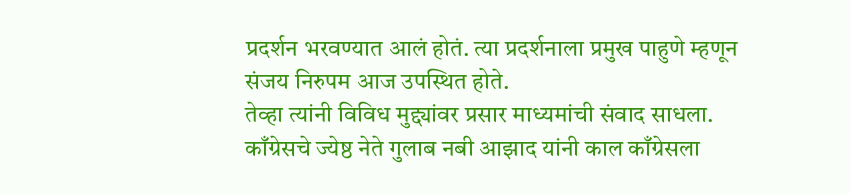प्रदर्शन भरवण्यात आलं होतं. त्या प्रदर्शनाला प्रमुख पाहुणे म्हणून संजय निरुपम आज उपस्थित होते.
तेव्हा त्यांनी विविध मुद्द्यांवर प्रसार माध्यमांची संवाद साधला. काँग्रेसचे ज्येष्ठ नेते गुलाब नबी आझाद यांनी काल काँग्रेसला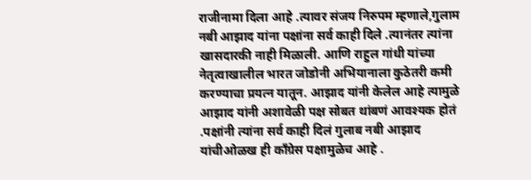राजीनामा दिला आहे .त्यावर संजय निरुपम म्हणाले,गुलाम नबी आझाद यांना पक्षांना सर्व काही दिले .त्यानंतर त्यांना खासदारकी नाही मिळाली. आणि राहुल गांधी यांच्या नेतृत्वाखालील भारत जोडोनी अभियानाला कुठेतरी कमी करण्याचा प्रयत्न यातून. आझाद यांनी केलेल आहे त्यामुळे आझाद यांनी अशावेळी पक्ष सोबत थांबणं आवश्यक होतं .पक्षांनी त्यांना सर्व काही दिलं गुलाब नबी आझाद यांचीओळख ही काँग्रेस पक्षामुळेच आहे ‌.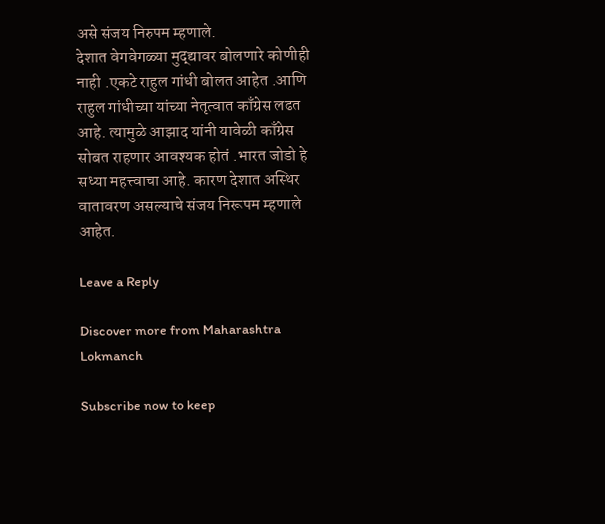असे संजय निरुपम म्हणाले.
देशात वेगवेगळ्या मुद्द्यावर बोलणारे कोणीही नाही .एकटे राहुल गांधी बोलत आहेत .आणि राहुल गांधीच्या यांच्या नेतृत्वात काँग्रेस लढत आहे. त्यामुळे आझाद यांनी यावेळी काँग्रेस सोबत राहणार आवश्यक होतं .भारत जोडो हे सध्या महत्त्वाचा आहे. कारण देशात अस्थिर वातावरण असल्याचे संजय निरूपम म्हणाले आहेत.

Leave a Reply

Discover more from Maharashtra Lokmanch

Subscribe now to keep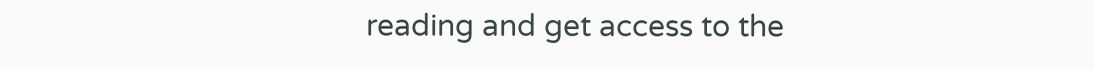reading and get access to the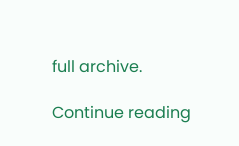full archive.

Continue reading